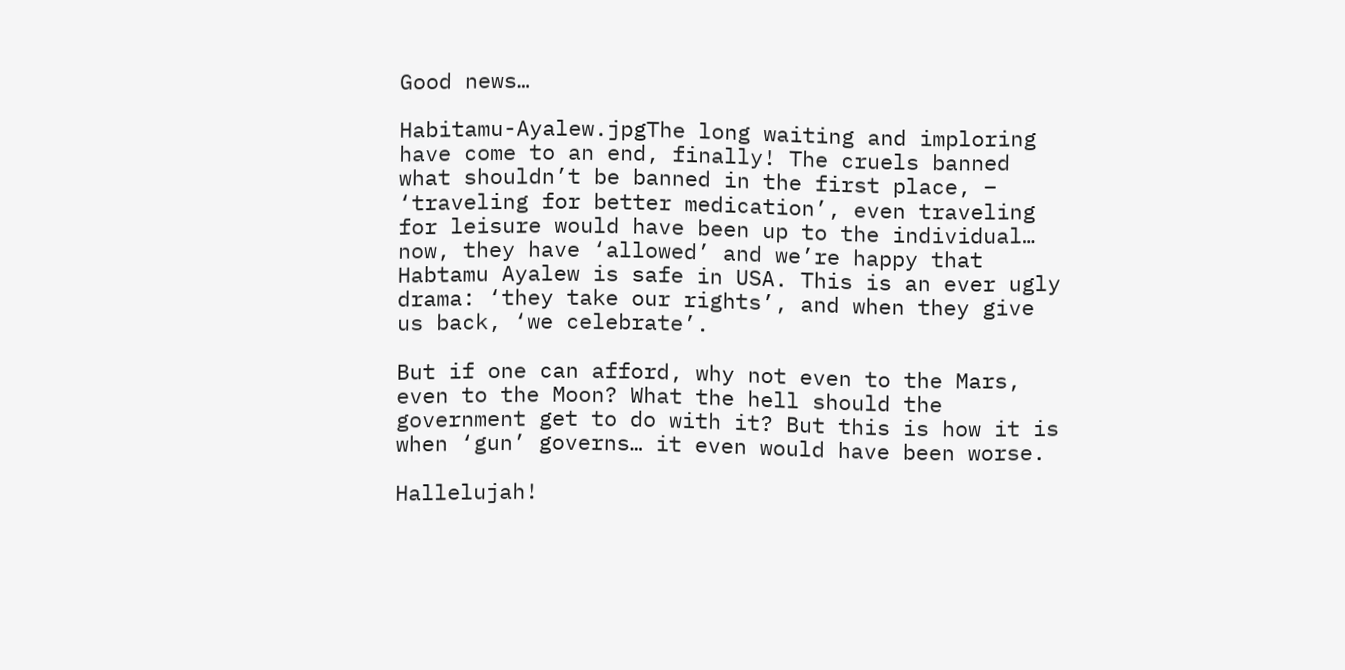Good news…

Habitamu-Ayalew.jpgThe long waiting and imploring have come to an end, finally! The cruels banned what shouldn’t be banned in the first place, – ‘traveling for better medication’, even traveling for leisure would have been up to the individual… now, they have ‘allowed’ and we’re happy that Habtamu Ayalew is safe in USA. This is an ever ugly drama: ‘they take our rights’, and when they give us back, ‘we celebrate’.

But if one can afford, why not even to the Mars, even to the Moon? What the hell should the government get to do with it? But this is how it is when ‘gun’ governs… it even would have been worse.

Hallelujah!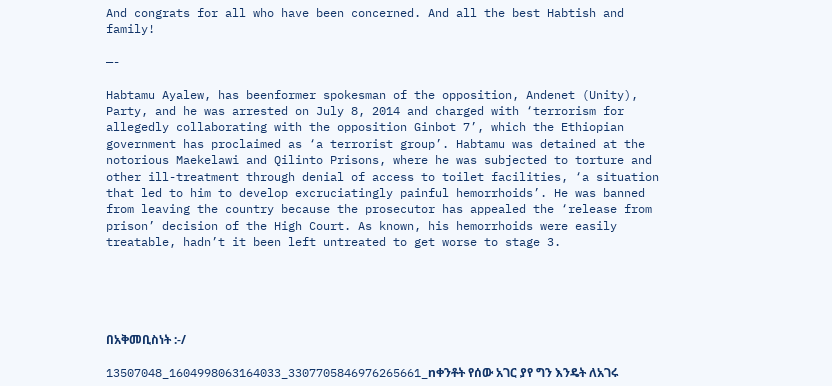And congrats for all who have been concerned. And all the best Habtish and family!

—-

Habtamu Ayalew, has beenformer spokesman of the opposition, Andenet (Unity), Party, and he was arrested on July 8, 2014 and charged with ‘terrorism for allegedly collaborating with the opposition Ginbot 7’, which the Ethiopian government has proclaimed as ‘a terrorist group’. Habtamu was detained at the notorious Maekelawi and Qilinto Prisons, where he was subjected to torture and other ill-treatment through denial of access to toilet facilities, ‘a situation that led to him to develop excruciatingly painful hemorrhoids’. He was banned from leaving the country because the prosecutor has appealed the ‘release from prison’ decision of the High Court. As known, his hemorrhoids were easily treatable, hadn’t it been left untreated to get worse to stage 3.





በአቅመቢስነት :-/

13507048_1604998063164033_3307705846976265661_nቀንቶት የሰው አገር ያየ ግን እንዴት ለአገሩ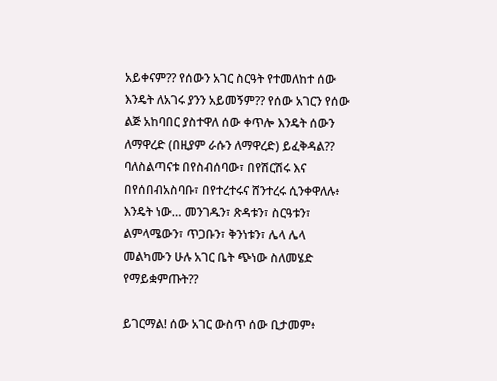አይቀናም?? የሰውን አገር ስርዓት የተመለከተ ሰው እንዴት ለአገሩ ያንን አይመኝም?? የሰው አገርን የሰው ልጅ አከባበር ያስተዋለ ሰው ቀጥሎ እንዴት ሰውን ለማዋረድ (በዚያም ራሱን ለማዋረድ) ይፈቅዳል?? ባለስልጣናቱ በየስብሰባው፣ በየሽርሽሩ እና በየሰበብአስባቡ፣ በየተረተሩና ሸንተረሩ ሲንቀዋለሉ፥ እንዴት ነው… መንገዱን፣ ጽዳቱን፣ ስርዓቱን፣ ልምላሜውን፣ ጥጋቡን፣ ቅንነቱን፣ ሌላ ሌላ መልካሙን ሁሉ አገር ቤት ጭነው ስለመሄድ የማይቋምጡት??

ይገርማል! ሰው አገር ውስጥ ሰው ቢታመም፥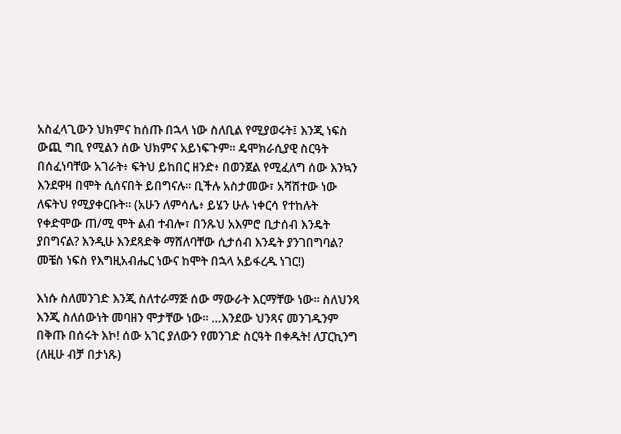አስፈላጊውን ህክምና ከሰጡ በኋላ ነው ስለቢል የሚያወሩት፤ እንጂ ነፍስ ውጪ ግቢ የሚልን ሰው ህክምና አይነፍጉም። ዴሞክራሲያዊ ስርዓት በሰፈነባቸው አገራት፥ ፍትህ ይከበር ዘንድ፥ በወንጀል የሚፈለግ ሰው እንኳን እንደዋዛ በሞት ሲሰናበት ይበግናሉ። ቢችሉ አስታመው፣ አሻሽተው ነው ለፍትህ የሚያቀርቡት። (አሁን ለምሳሌ፥ ይሄን ሁሉ ነቀርሳ የተከሉት የቀድሞው ጠ/ሚ ሞት ልብ ተብሎ፣ በንጹህ አእምሮ ቢታሰብ እንዴት ያበግናል? እንዲሁ እንደጻድቅ ማሸለባቸው ሲታሰብ እንዴት ያንገበግባል? መቼስ ነፍስ የእግዚአብሔር ነውና ከሞት በኋላ አይፋረዱ ነገር!)

እነሱ ስለመንገድ እንጂ ስለተራማጅ ሰው ማውራት እርማቸው ነው። ስለህንጻ እንጂ ስለሰውነት መባዘን ሞታቸው ነው። …እንደው ህንጻና መንገዱንም በቅጡ በሰሩት እኮ! ሰው አገር ያለውን የመንገድ ስርዓት በቀዱት! ለፓርኪንግ (ለዚሁ ብቻ በታነጹ)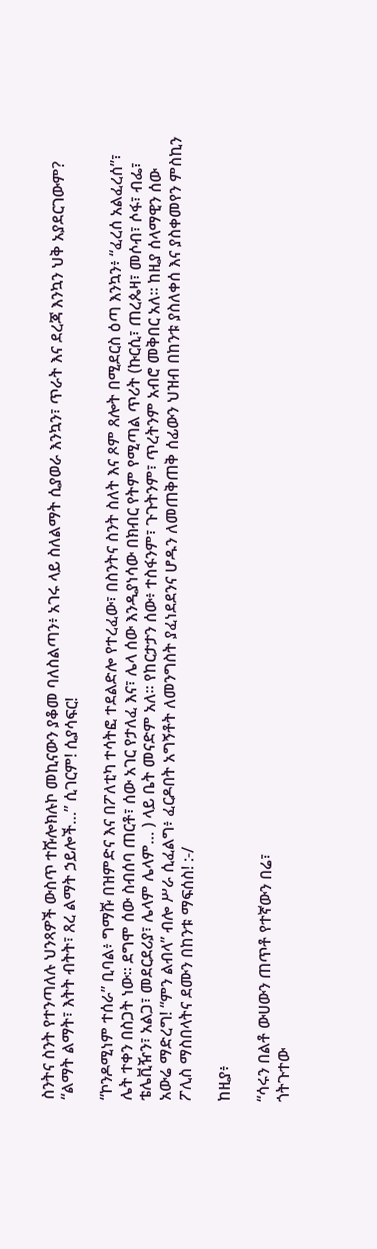ስንትና ስንት የተንጣለሉ ህንጻዎች ውስጥ ተሹሎክሉኮ መኪናውን ያቆመ ባለስልጣን፥ አገሩ ላይ ስለልማት ሲያወራ እንኳን፣ ጥራት እና ደረጃ እንኳን ህቅ አያደርገውም? “ልማት ልማት፣ እትት ብትት፣ ጸረ ልማት ኃይሎች…” ሲገርም! ሲያሳፍር!

“ኮንዶሚነም ተሰራ” ቢባል፥ ግማሹ በዝምድና እና በፖለቲካ ተሳትፎ ተደልድሎ የተረፈው፣ በስንትና ስንት ስለት እና ጾም ጸሎት በሚደርስ ዕጣ እንኳን፥ “ፈረሰ አልፈረሰ”፣ ሌት ተቀን በስጋት ነው። ደግሞ ሰው ስብሰባ ጠርቶ፣ ሰው አገር የታለፈ እና፣ ሌላ ሰው እንዲያነሳው በክብር የትም የሚጣል ጥሪት (ኩርሲ፣ ጠረጴዛ፣ መሶብ፣ ሶፋ፣ ብፌ፣ ቴሌቪዥን፣ አልጋ፣ መደርደሪያ፣ ሌላም ሌላም… ) ላይ ቤት መናድም አለ። የከርታታን ሰው፥ ተስፋንም፣ ጉጉትንም፣ ጥረትንም አብሮ መቅበር አለ። ከዚያ ሰላማዊን ሰው አውሬ ማድረግ! “ምን ልብላ” ብሎ ሥራ ሲፈልግ፥ ፈርዶበት አግኝቶት ለመንግስት ያፈነደደንና ሆዱን ለመጠቅጠቅ ሰፊውን ህዝብ በከንቱ ያስለቀሰ እና ያስቀመየን ምስኪን ፖሊስ ማስበላትና ደሙን በከንቱ ማፍሰስ! :-/

ከዚያ፥

“ሳሩን በልቶ ውሀውን ጠጥቶ የተኛውን በሬ፣
ጎትጉተው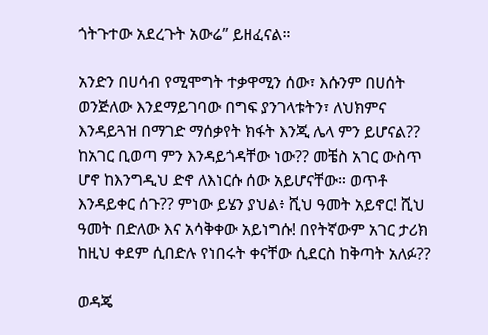ጎትጉተው አደረጉት አውሬ” ይዘፈናል።

አንድን በሀሳብ የሚሞግት ተቃዋሚን ሰው፣ እሱንም በሀሰት ወንጅለው እንደማይገባው በግፍ ያንገላቱትን፣ ለህክምና እንዳይጓዝ በማገድ ማሰቃየት ክፋት እንጂ ሌላ ምን ይሆናል?? ከአገር ቢወጣ ምን እንዳይጎዳቸው ነው?? መቼስ አገር ውስጥ ሆኖ ከእንግዲህ ድኖ ለእነርሱ ሰው አይሆናቸው። ወጥቶ እንዳይቀር ሰጉ?? ምነው ይሄን ያህል፥ ሺህ ዓመት አይኖር! ሺህ ዓመት በድለው እና አሳቅቀው አይነግሱ! በየትኛውም አገር ታሪክ ከዚህ ቀደም ሲበድሉ የነበሩት ቀናቸው ሲደርስ ከቅጣት አለፉ??

ወዳጄ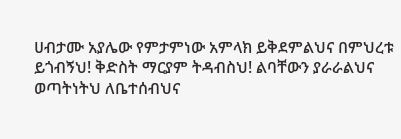ሀብታሙ አያሌው የምታምነው አምላክ ይቅደምልህና በምህረቱ ይጎብኝህ! ቅድስት ማርያም ትዳብስህ! ልባቸውን ያራራልህና ወጣትነትህ ለቤተሰብህና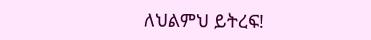ለህልምህ ይትረፍ!